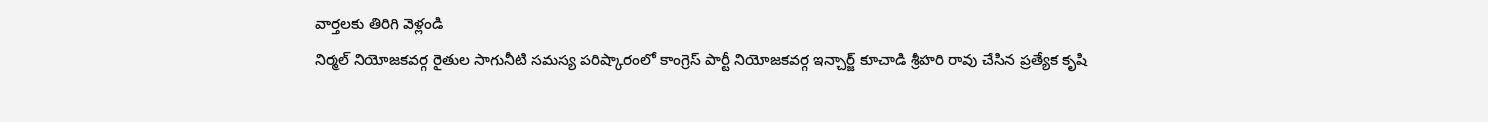వార్తలకు తిరిగి వెళ్లండి
నిర్మల్ నియోజకవర్గ రైతుల సాగునీటి సమస్య పరిష్కారంలో కాంగ్రెస్ పార్టీ నియోజకవర్గ ఇన్చార్జ్ కూచాడి శ్రీహరి రావు చేసిన ప్రత్యేక కృషి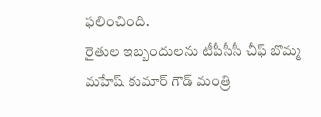ఫలించింది.
రైతుల ఇబ్బందులను టీపీసీసీ చీఫ్ బొమ్మ మహేష్ కుమార్ గౌడ్ మంత్రి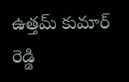ఉత్తమ్ కుమార్ రెడ్డి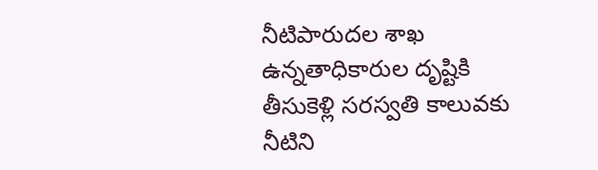నీటిపారుదల శాఖ ఉన్నతాధికారుల దృష్టికి తీసుకెళ్లి సరస్వతి కాలువకు నీటిని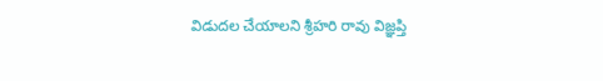విడుదల చేయాలని శ్రీహరి రావు విజ్ఞప్తి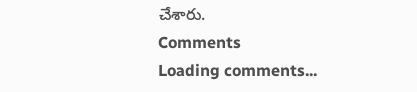చేశారు.
Comments
Loading comments...